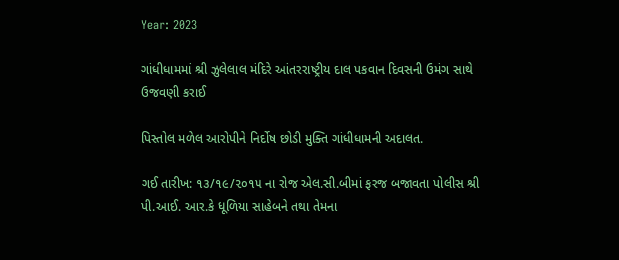Year: 2023

ગાંધીધામમાં શ્રી ઝુલેલાલ મંદિરે આંતરરાષ્ટ્રીય દાલ પકવાન દિવસની ઉમંગ સાથે ઉજવણી કરાઈ

પિસ્તોલ મળેલ આરોપીને નિર્દોષ છોડી મુક્તિ ગાંધીધામની અદાલત.

ગઈ તારીખ: ૧૩/૧૯/૨૦૧૫ ના રોજ એલ.સી.બીમાં ફરજ બજાવતા પોલીસ શ્રી પી.આઈ. આર.કે ધૂળિયા સાહેબને તથા તેમના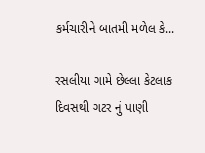કર્મચારીને બાતમી મળેલ કે...

રસલીયા ગામે છેલ્લા કેટલાક દિવસથી ગટર નું પાણી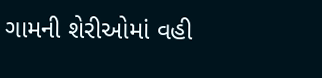ગામની શેરીઓમાં વહી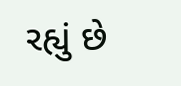રહ્યું છે